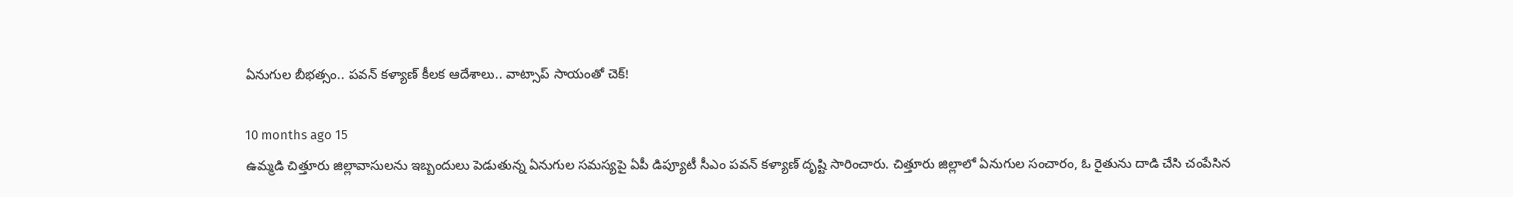ఏనుగుల బీభత్సం.. పవన్ కళ్యాణ్ కీలక ఆదేశాలు.. వాట్సాప్ సాయంతో చెక్!

10 months ago 15
ఉమ్మడి చిత్తూరు జిల్లావాసులను ఇబ్బందులు పెడుతున్న ఏనుగుల సమస్యపై ఏపీ డిప్యూటీ సీఎం పవన్ కళ్యాణ్ దృష్టి సారించారు. చిత్తూరు జిల్లాలో ఏనుగుల సంచారం, ఓ రైతును దాడి చేసి చంపేసిన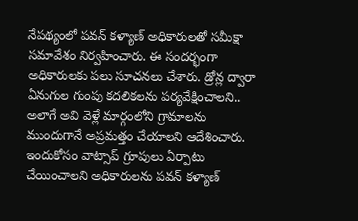నేపథ్యంలో పవన్ కళ్యాణ్ అధికారులతో సమీక్షా సమావేశం నిర్వహించారు. ఈ సందర్భంగా అధికారులకు పలు సూచనలు చేశారు. డ్రోన్ల ద్వారా ఏనుగుల గుంపు కదలికలను పర్యవేక్షించాలని.. అలాగే అవి వెళ్లే మార్గంలోని గ్రామాలను ముందుగానే అప్రమత్తం చేయాలని ఆదేశించారు. ఇందుకోసం వాట్సాప్ గ్రూపులు ఏర్పాటు చేయించాలని అధికారులను పవన్ కళ్యాణ్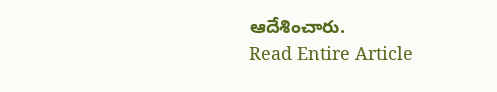ఆదేశించారు.
Read Entire Article